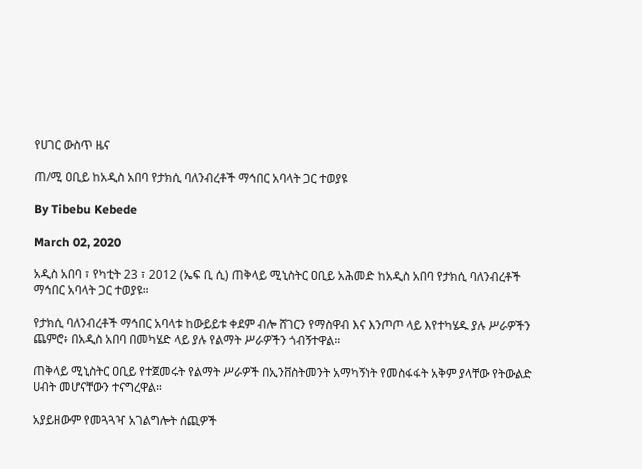የሀገር ውስጥ ዜና

ጠ/ሚ ዐቢይ ከአዲስ አበባ የታክሲ ባለንብረቶች ማኅበር አባላት ጋር ተወያዩ

By Tibebu Kebede

March 02, 2020

አዲስ አበባ ፣ የካቲት 23 ፣ 2012 (ኤፍ ቢ ሲ) ጠቅላይ ሚኒስትር ዐቢይ አሕመድ ከአዲስ አበባ የታክሲ ባለንብረቶች ማኅበር አባላት ጋር ተወያዩ።

የታክሲ ባለንብረቶች ማኅበር አባላቱ ከውይይቱ ቀደም ብሎ ሸገርን የማስዋብ እና እንጦጦ ላይ እየተካሄዱ ያሉ ሥራዎችን ጨምሮ፥ በአዲስ አበባ በመካሄድ ላይ ያሉ የልማት ሥራዎችን ጎብኝተዋል።

ጠቅላይ ሚኒስትር ዐቢይ የተጀመሩት የልማት ሥራዎች በኢንቨስትመንት አማካኝነት የመስፋፋት አቅም ያላቸው የትውልድ ሀብት መሆናቸውን ተናግረዋል።

አያይዘውም የመጓጓዣ አገልግሎት ሰጪዎች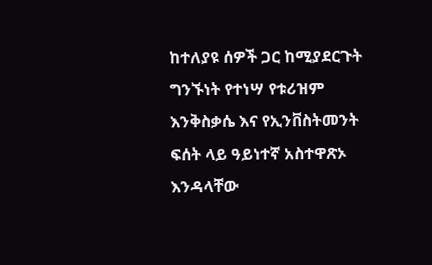ከተለያዩ ሰዎች ጋር ከሚያደርጉት ግንኙነት የተነሣ የቱሪዝም እንቅስቃሴ እና የኢንቨስትመንት ፍሰት ላይ ዓይነተኛ አስተዋጽኦ እንዳላቸው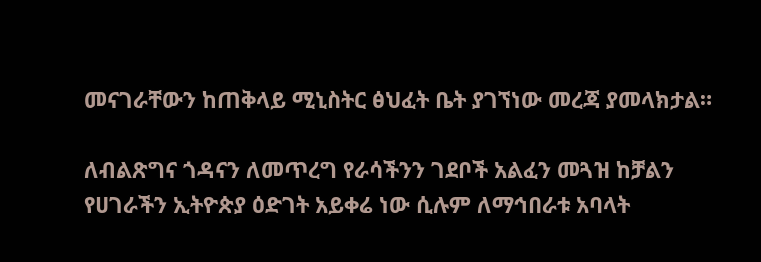መናገራቸውን ከጠቅላይ ሚኒስትር ፅህፈት ቤት ያገኘነው መረጃ ያመላክታል።

ለብልጽግና ጎዳናን ለመጥረግ የራሳችንን ገደቦች አልፈን መጓዝ ከቻልን የሀገራችን ኢትዮጵያ ዕድገት አይቀሬ ነው ሲሉም ለማኅበራቱ አባላት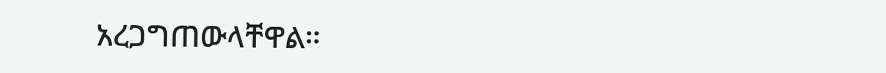አረጋግጠውላቸዋል።